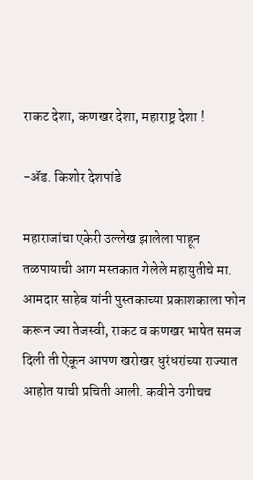राकट देशा, कणखर देशा, महाराष्ट्र देशा !

-ॲड. किशोर देशपांडे

महाराजांचा एकेरी उल्लेख झालेला पाहून तळपायाची आग मस्तकात गेलेले महायुतीचे मा. आमदार साहेब यांनी पुस्तकाच्या प्रकाशकाला फोन करून ज्या तेजस्वी, राकट व कणखर भाषेत समज दिली ती ऐकून आपण खरोखर धुरंधरांच्या राज्यात आहोत याची प्रचिती आली. कवीने उगीचच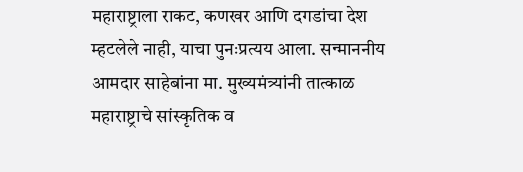महाराष्ट्राला राकट, कणखर आणि दगडांचा देश म्हटलेले नाही, याचा पुनःप्रत्यय आला. सन्माननीय आमदार साहेबांना मा. मुख्यमंत्र्यांनी तात्काळ महाराष्ट्राचे सांस्कृतिक व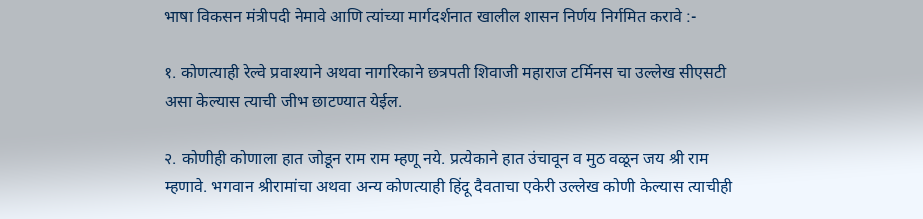भाषा विकसन मंत्रीपदी नेमावे आणि त्यांच्या मार्गदर्शनात खालील शासन निर्णय निर्गमित करावे :-

१. कोणत्याही रेल्वे प्रवाश्याने अथवा नागरिकाने छत्रपती शिवाजी महाराज टर्मिनस चा उल्लेख सीएसटी असा केल्यास त्याची जीभ छाटण्यात येईल.

२. कोणीही कोणाला हात जोडून राम राम म्हणू नये. प्रत्येकाने हात उंचावून व मुठ वळून जय श्री राम म्हणावे. भगवान श्रीरामांचा अथवा अन्य कोणत्याही हिंदू दैवताचा एकेरी उल्लेख कोणी केल्यास त्याचीही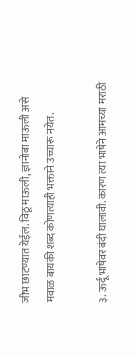जीभ छाटण्यात येईल. विठू माऊली, ज्ञानोबा माऊली असे मवाळ बायकी शब्द कोणत्याही भक्ताने उच्चारू नयेत.

३. ऊर्दू भाषेवर बंदी घालावी. कारण त्या भाषेने आमच्या मराठी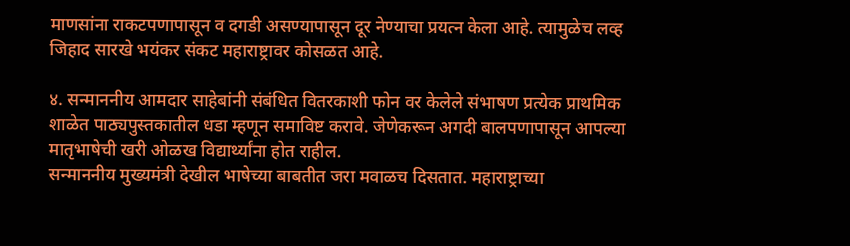माणसांना राकटपणापासून व दगडी असण्यापासून दूर नेण्याचा प्रयत्न केला आहे. त्यामुळेच लव्ह जिहाद सारखे भयंकर संकट महाराष्ट्रावर कोसळत आहे.

४. सन्माननीय आमदार साहेबांनी संबंधित वितरकाशी फोन वर केलेले संभाषण प्रत्येक प्राथमिक शाळेत पाठ्यपुस्तकातील धडा म्हणून समाविष्ट करावे. जेणेकरून अगदी बालपणापासून आपल्या मातृभाषेची खरी ओळख विद्यार्थ्यांना होत राहील.
सन्माननीय मुख्यमंत्री देखील भाषेच्या बाबतीत जरा मवाळच दिसतात. महाराष्ट्राच्या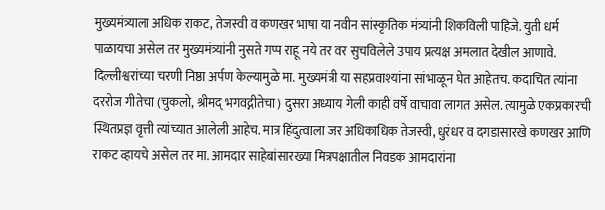मुख्यमंत्र्याला अधिक राकट, तेजस्वी व कणखर भाषा या नवीन सांस्कृतिक मंत्र्यांनी शिकविली पाहिजे. युती धर्म पाळायचा असेल तर मुख्यमंत्र्यांनी नुसते गप्प राहू नये तर वर सुचविलेले उपाय प्रत्यक्ष अमलात देखील आणावे. दिल्लीश्वरांच्या चरणी निष्ठा अर्पण केल्यामुळे मा. मुख्यमंत्री या सहप्रवाश्यांना सांभाळून घेत आहेतच. कदाचित त्यांना दररोज गीतेचा (चुकलो, श्रीमद् भगवद्गीतेचा) दुसरा अध्याय गेली काही वर्षे वाचावा लागत असेल. त्यामुळे एकप्रकारची स्थितप्रज्ञ वृत्ती त्यांच्यात आलेली आहेच. मात्र हिंदुत्वाला जर अधिकाधिक तेजस्वी, धुरंधर व दगडासारखे कणखर आणि राकट व्हायचे असेल तर मा. आमदार साहेबांसारख्या मित्रपक्षातील निवडक आमदारांना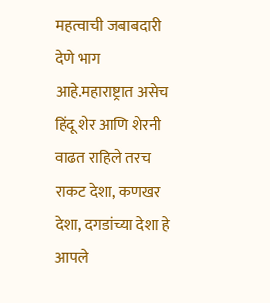महत्वाची जबाबदारी देणे भाग आहे.महाराष्ट्रात असेच हिंदू शेर आणि शेरनी वाढत राहिले तरच राकट देशा, कणखर देशा, दगडांच्या देशा हे आपले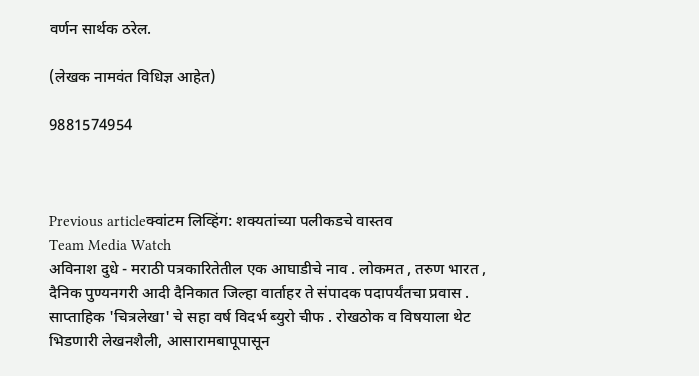वर्णन सार्थक ठरेल.

(लेखक नामवंत विधिज्ञ आहेत)

9881574954



Previous articleक्वांटम लिव्हिंग: शक्यतांच्या पलीकडचे वास्तव
Team Media Watch
अविनाश दुधे - मराठी पत्रकारितेतील एक आघाडीचे नाव . लोकमत , तरुण भारत , दैनिक पुण्यनगरी आदी दैनिकात जिल्हा वार्ताहर ते संपादक पदापर्यंतचा प्रवास . साप्ताहिक 'चित्रलेखा' चे सहा वर्ष विदर्भ ब्युरो चीफ . रोखठोक व विषयाला थेट भिडणारी लेखनशैली, आसारामबापूपासून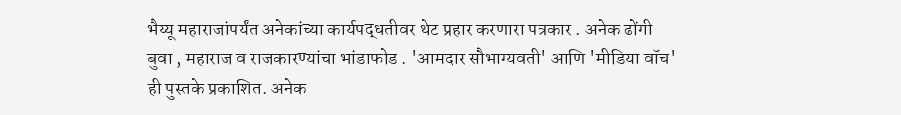भैय्यू महाराजांपर्यंत अनेकांच्या कार्यपद्धतीवर थेट प्रहार करणारा पत्रकार . अनेक ढोंगी बुवा , महाराज व राजकारण्यांचा भांडाफोड . 'आमदार सौभाग्यवती' आणि 'मीडिया वॉच' ही पुस्तके प्रकाशित. अनेक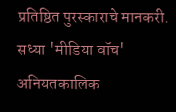प्रतिष्ठित पुरस्काराचे मानकरी. सध्या 'मीडिया वॉच' अनियतकालिक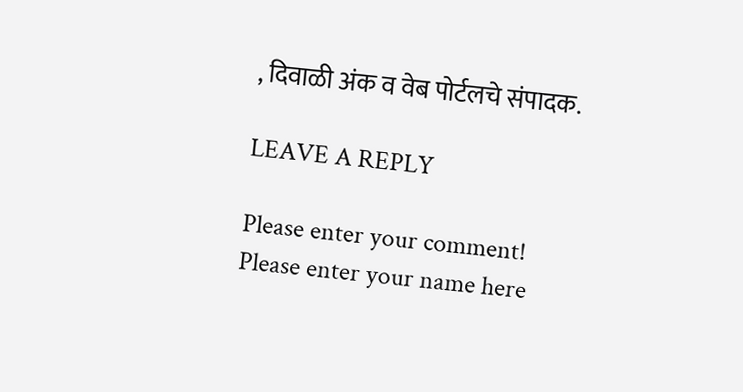, दिवाळी अंक व वेब पोर्टलचे संपादक.

LEAVE A REPLY

Please enter your comment!
Please enter your name here